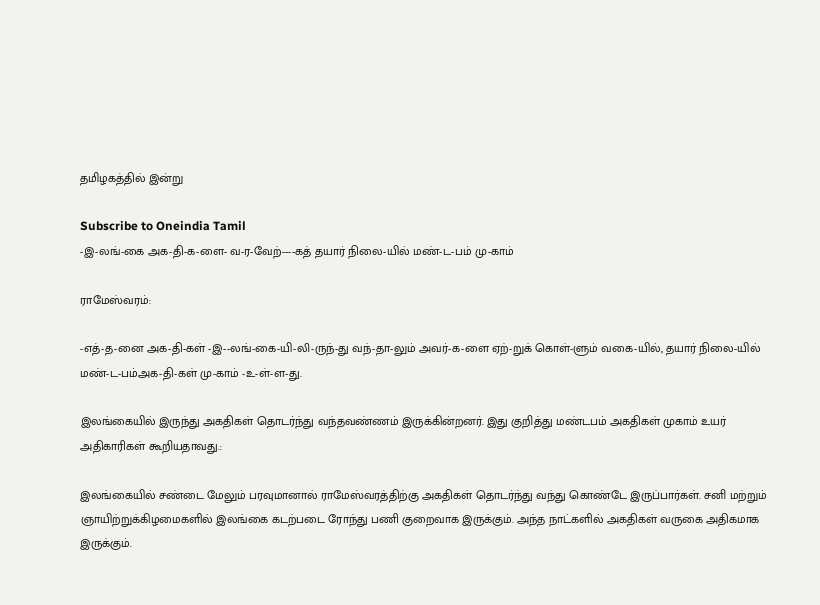தமிழகத்தில் இன்று

Subscribe to Oneindia Tamil
-இ-லங்-கை அக-தி-க-ளை- வ-ர-வேற்----கத் தயார் நிலை-யில் மண்-ட-பம் மு-காம்

ராமேஸ்வரம்:

-எத்-த-னை அக-தி-கள் -இ--லங்-கை-யி-லி-ருந்-து வந்-தா-லும் அவர்-க-ளை ஏற்-றுக் கொள்-ளும் வகை-யில், தயார் நிலை-யில் மண்-ட-பம்அக-தி-கள் மு-காம் -உ-ள்-ள-து.

இலங்கையில் இருந்து அகதிகள் தொடர்ந்து வந்தவண்ணம் இருக்கின்றனர். இது குறித்து மண்டபம் அகதிகள் முகாம் உயர் அதிகாரிகள் கூறியதாவது.:

இலங்கையில் சண்டை மேலும் பரவுமானால் ராமேஸ்வரத்திற்கு அகதிகள் தொடர்ந்து வந்து கொண்டே இருப்பார்கள். சனி மற்றும் ஞாயிற்றுக்கிழமைகளில் இலங்கை கடற்படை ரோந்து பணி குறைவாக இருக்கும். அந்த நாட்களில் அகதிகள் வருகை அதிகமாக இருக்கும்.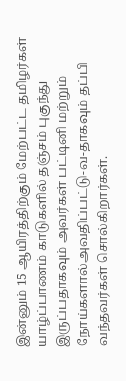இன்னும் 15 ஆயிரத்திற்கும் மேற்பட்ட தமிழர்கள் யாழ்ப்பாணம் காடுகளில் தஞ்சம் புகுந்து இருப்பதாகவும் அவர்கள் பட்டினி மற்றும் நோய்களால்அவதிப்பட்டு-வ-தாகவும் தப்பி வந்தவர்கள் சொல்கிறார்கள்.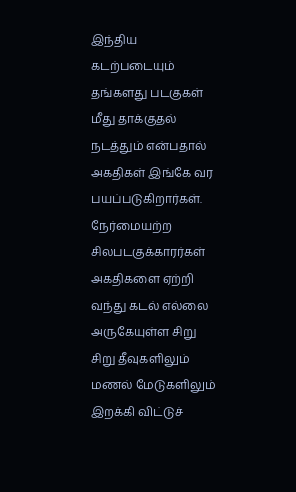இந்திய கடற்படையும் தங்களது படகுகள் மீது தாக்குதல் நடத்தும் என்பதால் அகதிகள் இங்கே வர பயப்படுகிறார்கள். நேர்மையற்ற சிலபடகுக்காரர்கள் அகதிகளை ஏற்றி வந்து கடல் எல்லை அருகேயுள்ள சிறு சிறு தீவுகளிலும் மணல் மேடுகளிலும் இறக்கி விட்டுச்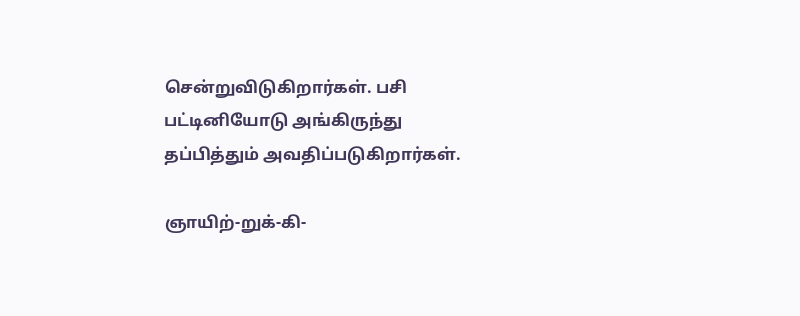சென்றுவிடுகிறார்கள். பசி பட்டினியோடு அங்கிருந்து தப்பித்தும் அவதிப்படுகிறார்கள்.

ஞாயிற்-றுக்-கி-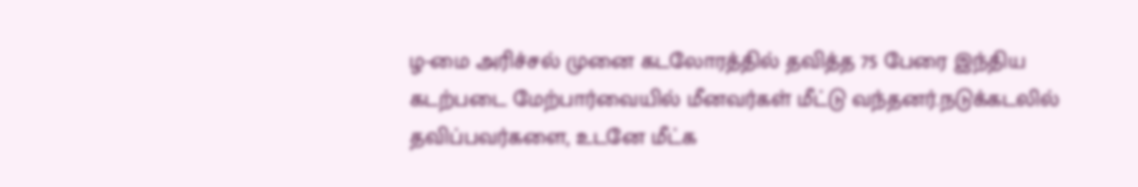ழ-மை அரிச்சல் முனை கடலோரத்தில் தவித்த 75 பேரை இந்திய கடற்படை மேற்பார்வையில் மீனவர்கள் மீட்டு வந்தனர்.நடுக்கடலில் தவிப்பவர்களை, உடனே மீட்க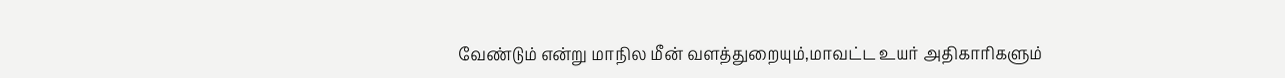வேண்டும் என்று மாநில மீன் வளத்துறையும்,மாவட்ட உயர் அதிகாரிகளும்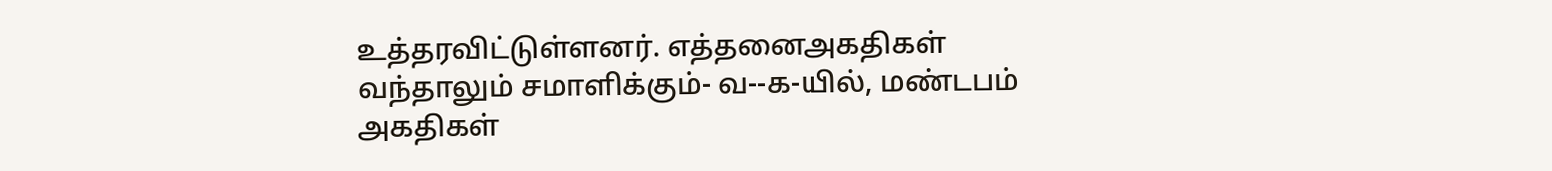உத்தரவிட்டுள்ளனர். எத்தனைஅகதிகள் வந்தாலும் சமாளிக்கும்- வ--க-யில், மண்டபம் அகதிகள்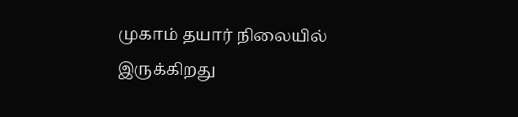முகாம் தயார் நிலையில் இருக்கிறது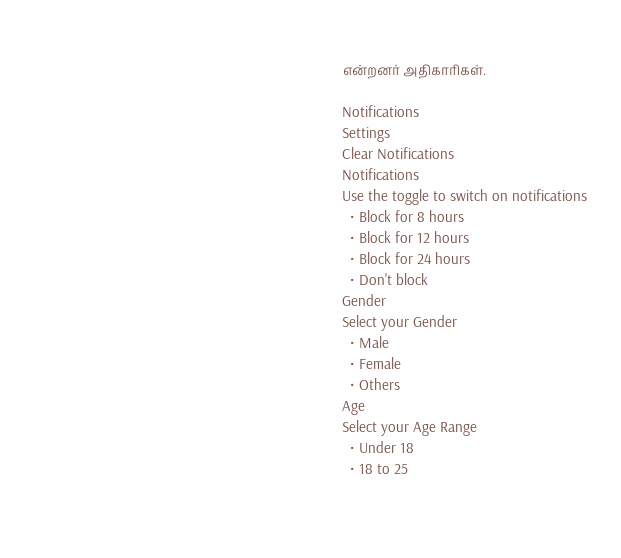என்றனர் அதிகாரிகள்.

Notifications
Settings
Clear Notifications
Notifications
Use the toggle to switch on notifications
  • Block for 8 hours
  • Block for 12 hours
  • Block for 24 hours
  • Don't block
Gender
Select your Gender
  • Male
  • Female
  • Others
Age
Select your Age Range
  • Under 18
  • 18 to 25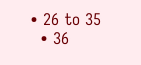• 26 to 35
  • 36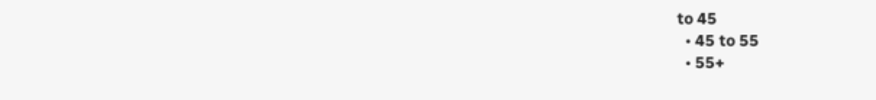to 45
  • 45 to 55
  • 55+